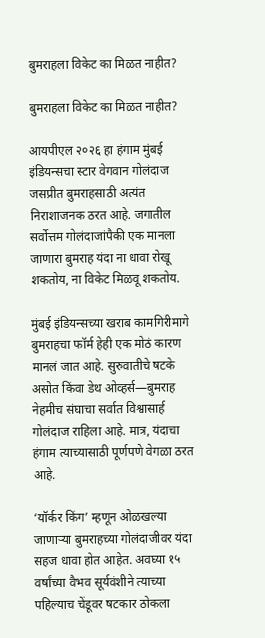बुमराहला विकेट का मिळत नाहीत?

बुमराहला विकेट का मिळत नाहीत?

आयपीएल २०२६ हा हंगाम मुंबई इंडियन्सचा स्टार वेगवान गोलंदाज जसप्रीत बुमराहसाठी अत्यंत निराशाजनक ठरत आहे. जगातील सर्वोत्तम गोलंदाजांपैकी एक मानला जाणारा बुमराह यंदा ना धावा रोखू शकतोय, ना विकेट मिळवू शकतोय.

मुंबई इंडियन्सच्या खराब कामगिरीमागे बुमराहचा फॉर्म हेही एक मोठं कारण मानलं जात आहे. सुरुवातीचे षटके असोत किंवा डेथ ओव्हर्स—बुमराह नेहमीच संघाचा सर्वात विश्वासार्ह गोलंदाज राहिला आहे. मात्र, यंदाचा हंगाम त्याच्यासाठी पूर्णपणे वेगळा ठरत आहे.

‘यॉर्कर किंग’ म्हणून ओळखल्या जाणाऱ्या बुमराहच्या गोलंदाजीवर यंदा सहज धावा होत आहेत. अवघ्या १५ वर्षांच्या वैभव सूर्यवंशीने त्याच्या पहिल्याच चेंडूवर षटकार ठोकला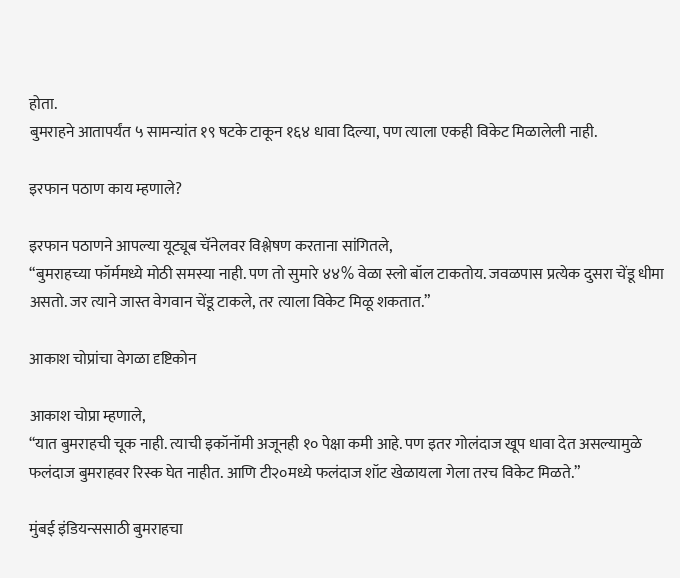होता.
बुमराहने आतापर्यंत ५ सामन्यांत १९ षटके टाकून १६४ धावा दिल्या, पण त्याला एकही विकेट मिळालेली नाही.

इरफान पठाण काय म्हणाले?

इरफान पठाणने आपल्या यूट्यूब चॅनेलवर विश्लेषण करताना सांगितले,
“बुमराहच्या फॉर्ममध्ये मोठी समस्या नाही. पण तो सुमारे ४४% वेळा स्लो बॉल टाकतोय. जवळपास प्रत्येक दुसरा चेंडू धीमा असतो. जर त्याने जास्त वेगवान चेंडू टाकले, तर त्याला विकेट मिळू शकतात.”

आकाश चोप्रांचा वेगळा दृष्टिकोन

आकाश चोप्रा म्हणाले,
“यात बुमराहची चूक नाही. त्याची इकॉनॉमी अजूनही १० पेक्षा कमी आहे. पण इतर गोलंदाज खूप धावा देत असल्यामुळे फलंदाज बुमराहवर रिस्क घेत नाहीत. आणि टी२०मध्ये फलंदाज शॉट खेळायला गेला तरच विकेट मिळते.”

मुंबई इंडियन्ससाठी बुमराहचा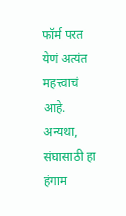फॉर्म परत येणं अत्यंत महत्त्वाचं आहे. अन्यथा, संघासाठी हा हंगाम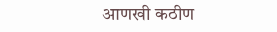आणखी कठीण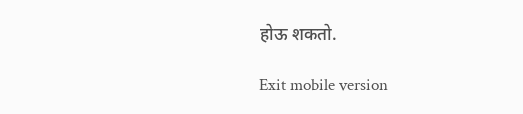होऊ शकतो.

Exit mobile version